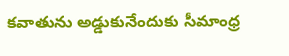కవాతును అడ్డుకునేందుకు సీమాంధ్ర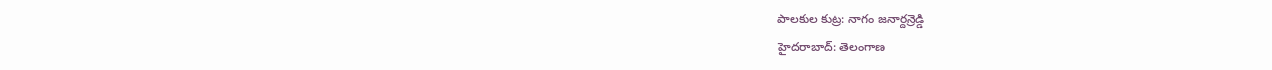పాలకుల కుట్ర: నాగం జనార్దన్రెడ్డి
హైదరాబాద్: తెలంగాణ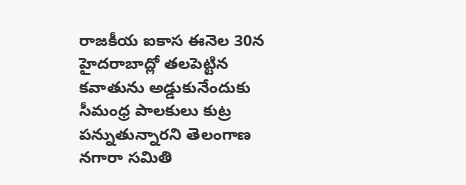రాజకీయ ఐకాస ఈనెల 30న హైదరాబాద్లో తలపెట్టిన కవాతును అడ్డుకునేందుకు సీమంధ్ర పాలకులు కుట్ర పన్నుతున్నారని తెలంగాణ నగారా సమితి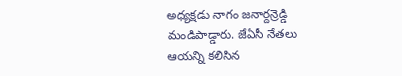అధ్యక్షడు నాగం జనార్దన్రెడ్డి మండిపాడ్డారు. జేఏసీ నేతలు ఆయన్ని కలిసిన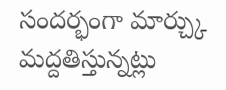సందర్భంగా మార్చ్కు మద్దతిస్తున్నట్లు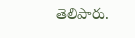తెలిపారు.